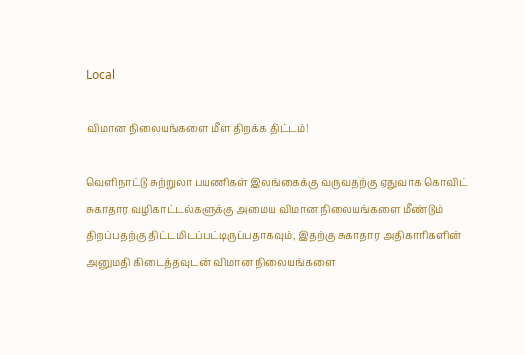Local

விமான நிலையங்களை மீள திறக்க திட்டம்!

வெளிநாட்டு சுற்றுலா பயணிகள் இலங்கைக்கு வருவதற்கு ஏதுவாக கொவிட் சுகாதார வழிகாட்டல்களுக்கு அமைய விமான நிலையங்களை மீண்டும் திறப்பதற்கு திட்டமிடப்பட்டிருப்பதாகவும், இதற்கு சுகாதார அதிகாரிகளின் அனுமதி கிடைத்தவுடன் விமான நிலையங்களை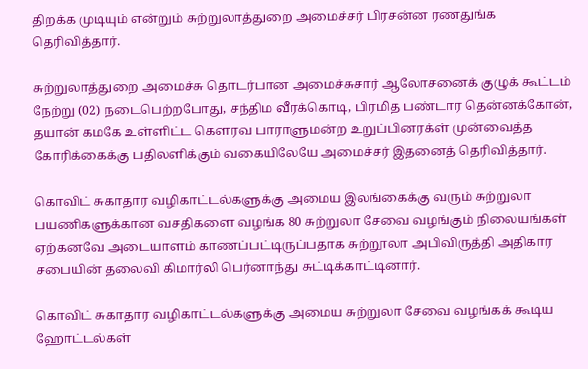திறக்க முடியும் என்றும் சுற்றுலாத்துறை அமைச்சர் பிரசன்ன ரணதுங்க தெரிவித்தார்.

சுற்றுலாத்துறை அமைச்சு தொடர்பான அமைச்சுசார் ஆலோசனைக் குழுக் கூட்டம் நேற்று (02) நடைபெற்றபோது, சந்திம வீரக்கொடி, பிரமித பண்டார தென்னக்கோன், தயான் கமகே உள்ளிட்ட கௌரவ பாராளுமன்ற உறுப்பினரக்ள் முன்வைத்த கோரிக்கைக்கு பதிலளிக்கும் வகையிலேயே அமைச்சர் இதனைத் தெரிவித்தார்.

கொவிட் சுகாதார வழிகாட்டல்களுக்கு அமைய இலங்கைக்கு வரும் சுற்றுலா பயணிகளுக்கான வசதிகளை வழங்க 80 சுற்றுலா சேவை வழங்கும் நிலையங்கள் ஏற்கனவே அடையாளம் காணப்பட்டிருப்பதாக சுற்றூலா அபிவிருத்தி அதிகார சபையின் தலைவி கிமார்லி பெர்னாந்து சுட்டிக்காட்டினார்.

கொவிட் சுகாதார வழிகாட்டல்களுக்கு அமைய சுற்றுலா சேவை வழங்கக் கூடிய ஹோட்டல்கள்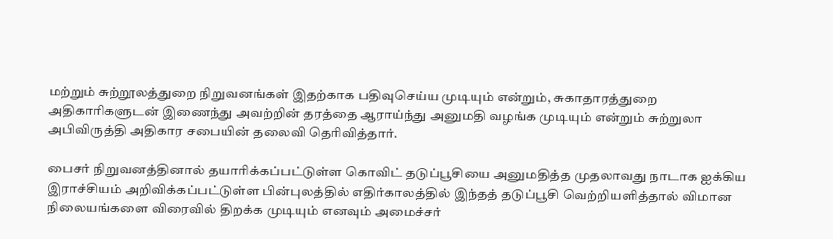மற்றும் சுற்றூலத்துறை நிறுவனங்கள் இதற்காக பதிவுசெய்ய முடியும் என்றும், சுகாதாரத்துறை அதிகாரிகளுடன் இணைந்து அவற்றின் தரத்தை ஆராய்ந்து அனுமதி வழங்க முடியும் என்றும் சுற்றுலா அபிவிருத்தி அதிகார சபையின் தலைவி தெரிவித்தார்.

பைசர் நிறுவனத்தினால் தயாரிக்கப்பட்டுள்ள கொவிட் தடுப்பூசியை அனுமதித்த முதலாவது நாடாக ஐக்கிய இராச்சியம் அறிவிக்கப்பட்டுள்ள பின்புலத்தில் எதிர்காலத்தில் இந்தத் தடுப்பூசி வெற்றியளித்தால் விமான நிலையங்களை விரைவில் திறக்க முடியும் எனவும் அமைச்சர்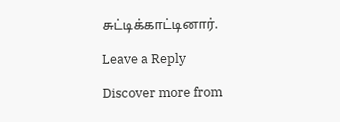சுட்டிக்காட்டினார்.

Leave a Reply

Discover more from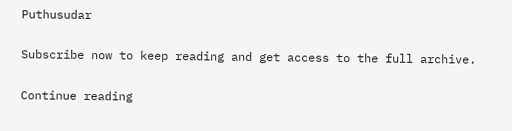Puthusudar

Subscribe now to keep reading and get access to the full archive.

Continue reading